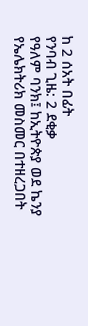ከ 2 ሰአት በፊት
የንባብ ጊዜ: 2 ደቂቃ
የዓለም ባንክ፤ ከኢትዮጵያ ወደ ኬንያ የኤሌክትሪክ መስመር በተዘረጋበት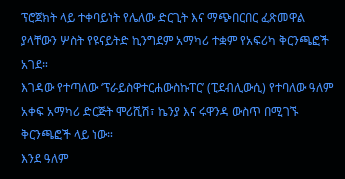ፕሮጀክት ላይ ተቀባይነት የሌለው ድርጊት እና ማጭበርበር ፈጽመዋል ያላቸውን ሦስት የዩናይትድ ኪንግደም አማካሪ ተቋም የአፍሪካ ቅርንጫፎች አገደ።
እገዳው የተጣለው ‘ፕራይስዋተርሐውስኩፐር’ (ፒደብሊውሲ) የተባለው ዓለም አቀፍ አማካሪ ድርጅት ሞሪሺሽ፣ ኬንያ እና ሩዋንዳ ውስጥ በሚገኙ ቅርንጫፎች ላይ ነው።
እንደ ዓለም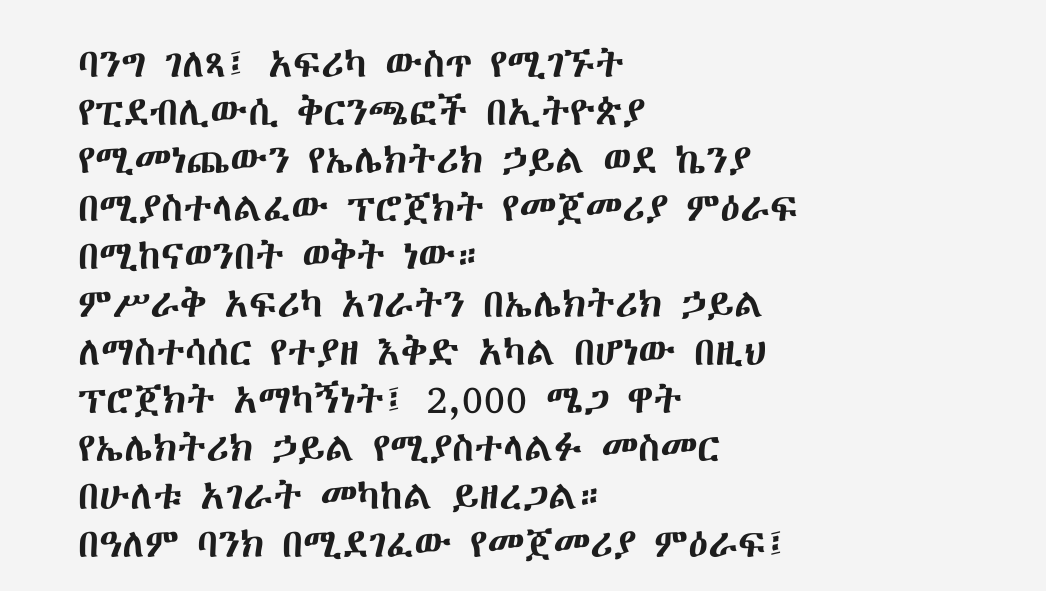ባንግ ገለጻ፤ አፍሪካ ውስጥ የሚገኙት የፒደብሊውሲ ቅርንጫፎች በኢትዮጵያ የሚመነጨውን የኤሌክትሪክ ኃይል ወደ ኬንያ በሚያስተላልፈው ፕሮጀክት የመጀመሪያ ምዕራፍ በሚከናወንበት ወቅት ነው።
ምሥራቅ አፍሪካ አገራትን በኤሌክትሪክ ኃይል ለማስተሳሰር የተያዘ እቅድ አካል በሆነው በዚህ ፕሮጀክት አማካኝነት፤ 2,000 ሜጋ ዋት የኤሌክትሪክ ኃይል የሚያስተላልፉ መስመር በሁለቱ አገራት መካከል ይዘረጋል።
በዓለም ባንክ በሚደገፈው የመጀመሪያ ምዕራፍ፤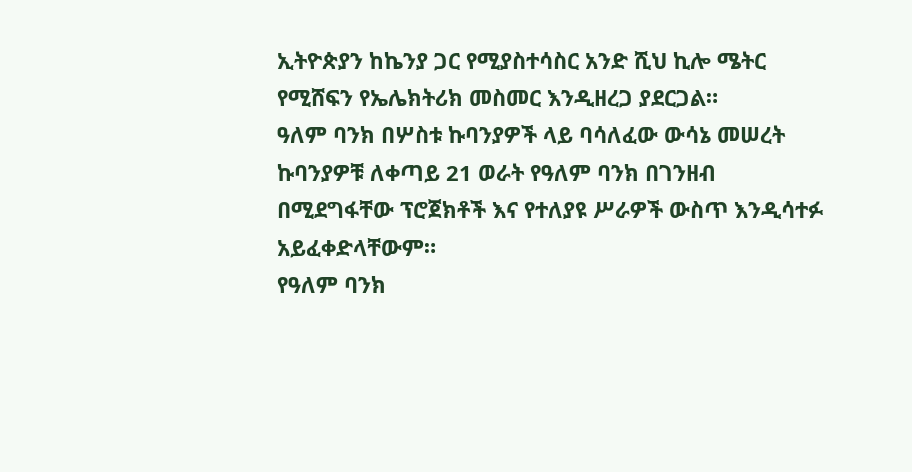ኢትዮጵያን ከኬንያ ጋር የሚያስተሳስር አንድ ሺህ ኪሎ ሜትር የሚሸፍን የኤሌክትሪክ መስመር እንዲዘረጋ ያደርጋል።
ዓለም ባንክ በሦስቱ ኩባንያዎች ላይ ባሳለፈው ውሳኔ መሠረት ኩባንያዎቹ ለቀጣይ 21 ወራት የዓለም ባንክ በገንዘብ በሚደግፋቸው ፕሮጀክቶች እና የተለያዩ ሥራዎች ውስጥ እንዲሳተፉ አይፈቀድላቸውም።
የዓለም ባንክ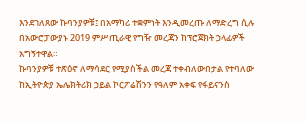እንደገለጸው ኩባንያዎቹ፤ በአማካሪ ተቋምነት እንዲመረጡ ለማድረግ ሲሉ በአውሮፓውያኑ 2019 ምሥጢራዊ የግዥ መረጃን ከፕሮጀክት ኃላፊዎች አግኝተዋል።
ኩባንያዎቹ ተጽዕኖ ለማሳደር የሚያስችል መረጃ ተቀብለውበታል የተባለው ከኢትዮጵያ ኤሌክትሪክ ኃይል ኮርፖሬሽንን የዓለም አቀፍ የፋይናንስ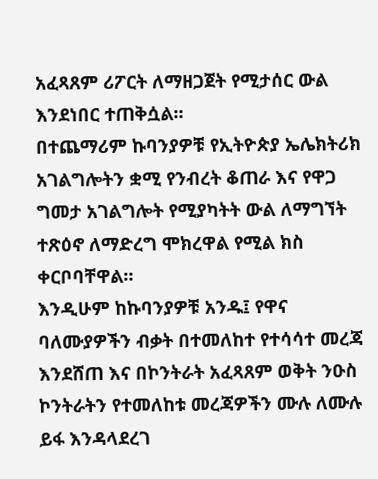አፈጻጸም ሪፖርት ለማዘጋጀት የሚታሰር ውል እንደነበር ተጠቅሷል።
በተጨማሪም ኩባንያዎቹ የኢትዮጵያ ኤሌክትሪክ አገልግሎትን ቋሚ የንብረት ቆጠራ እና የዋጋ ግመታ አገልግሎት የሚያካትት ውል ለማግኘት ተጽዕኖ ለማድረግ ሞክረዋል የሚል ክስ ቀርቦባቸዋል።
እንዲሁም ከኩባንያዎቹ አንዱ፤ የዋና ባለሙያዎችን ብቃት በተመለከተ የተሳሳተ መረጃ እንደሸጠ እና በኮንትራት አፈጻጸም ወቅት ንዑስ ኮንትራትን የተመለከቱ መረጃዎችን ሙሉ ለሙሉ ይፋ እንዳላደረገ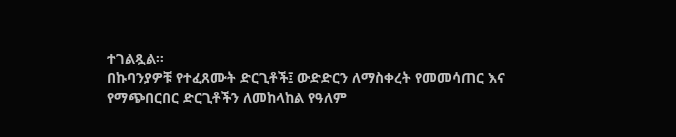ተገልጿል።
በኩባንያዎቹ የተፈጸሙት ድርጊቶች፤ ውድድርን ለማስቀረት የመመሳጠር እና የማጭበርበር ድርጊቶችን ለመከላከል የዓለም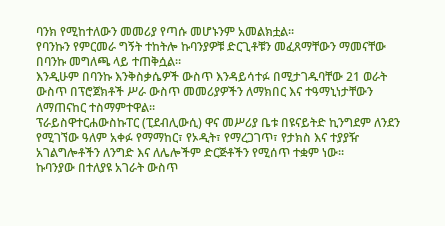ባንክ የሚከተለውን መመሪያ የጣሱ መሆኑንም አመልክቷል።
የባንኩን የምርመራ ግኝት ተከትሎ ኩባንያዎቹ ድርጊቶቹን መፈጸማቸውን ማመናቸው በባንኩ መግለጫ ላይ ተጠቅሷል።
እንዲሁም በባንኩ እንቅስቃሴዎች ውስጥ እንዳይሳተፉ በሚታገዱባቸው 21 ወራት ውስጥ በፕሮጀክቶች ሥራ ውስጥ መመሪያዎችን ለማክበር እና ተዓማኒነታቸውን ለማጠናከር ተስማምተዋል።
ፕራይስዋተርሐውስኩፐር (ፒደብሊውሲ) ዋና መሥሪያ ቤቱ በዩናይትድ ኪንግደም ለንደን የሚገኘው ዓለም አቀፉ የማማከር፣ የኦዲት፣ የማረጋገጥ፣ የታክስ እና ተያያዥ አገልግሎቶችን ለንግድ እና ለሌሎችም ድርጅቶችን የሚሰጥ ተቋም ነው።
ኩባንያው በተለያዩ አገራት ውስጥ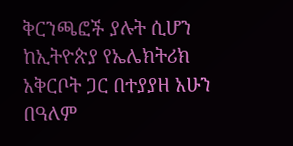ቅርንጫፎች ያሉት ሲሆን ከኢትዮጵያ የኤሌክትሪክ አቅርቦት ጋር በተያያዘ አሁን በዓለም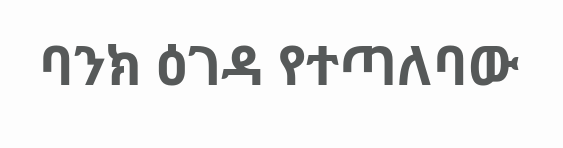ባንክ ዕገዳ የተጣለባው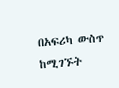በአፍሪካ ውስጥ ከሚገኙት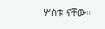ሦስቱ ናቸው።